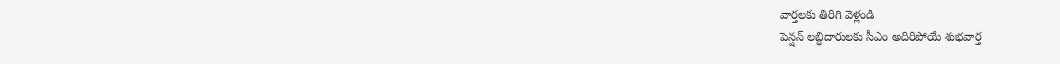వార్తలకు తిరిగి వెళ్లండి
పెన్షన్ లబ్ధిదారులకు సీఎం అదిరిపోయే శుభవార్త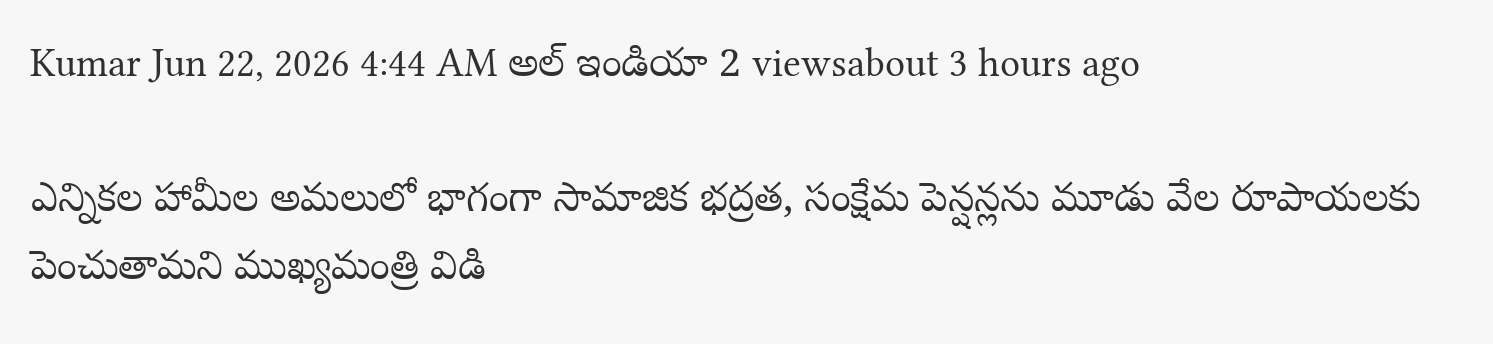Kumar Jun 22, 2026 4:44 AM అల్ ఇండియా 2 viewsabout 3 hours ago

ఎన్నికల హామీల అమలులో భాగంగా సామాజిక భద్రత, సంక్షేమ పెన్షన్లను మూడు వేల రూపాయలకు పెంచుతామని ముఖ్యమంత్రి విడి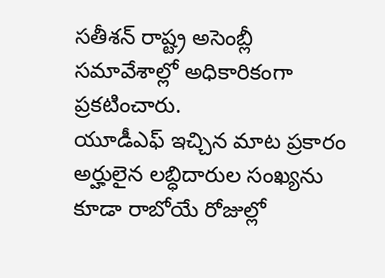సతీశన్ రాష్ట్ర అసెంబ్లీ సమావేశాల్లో అధికారికంగా ప్రకటించారు.
యూడీఎఫ్ ఇచ్చిన మాట ప్రకారం అర్హులైన లబ్ధిదారుల సంఖ్యను కూడా రాబోయే రోజుల్లో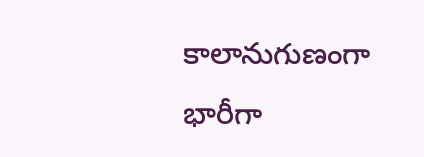కాలానుగుణంగా భారీగా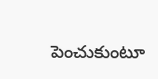పెంచుకుంటూ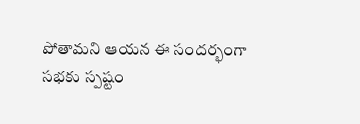పోతామని ఆయన ఈ సందర్భంగా సభకు స్పష్టం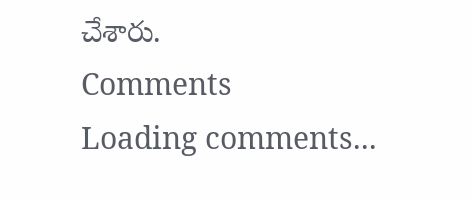చేశారు.
Comments
Loading comments...